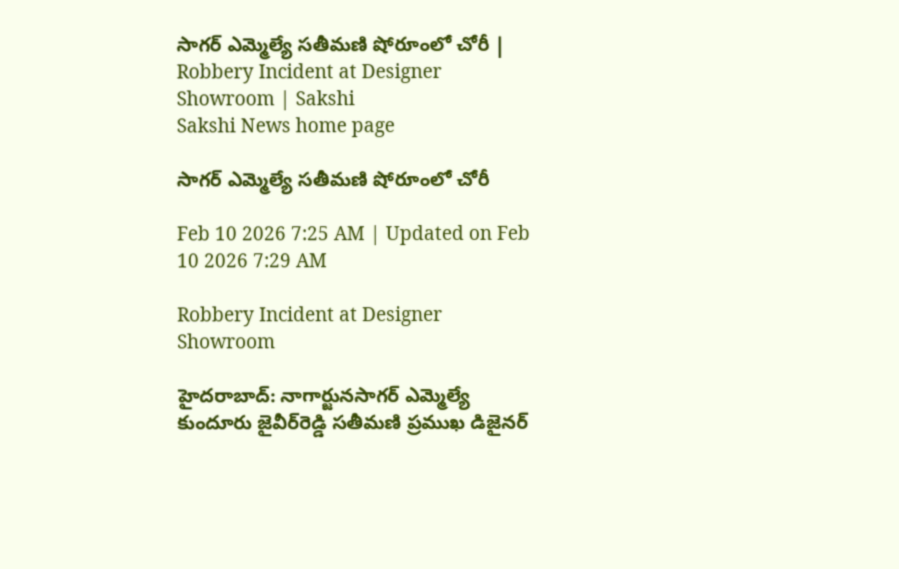సాగర్‌ ఎమ్మెల్యే సతీమణి షోరూంలో చోరీ | Robbery Incident at Designer Showroom | Sakshi
Sakshi News home page

సాగర్‌ ఎమ్మెల్యే సతీమణి షోరూంలో చోరీ

Feb 10 2026 7:25 AM | Updated on Feb 10 2026 7:29 AM

Robbery Incident at Designer Showroom

హైదరాబాద్‌: నాగార్జునసాగర్‌ ఎమ్మెల్యే కుందూరు జైవీర్‌రెడ్డి సతీమణి ప్రముఖ డిజైనర్‌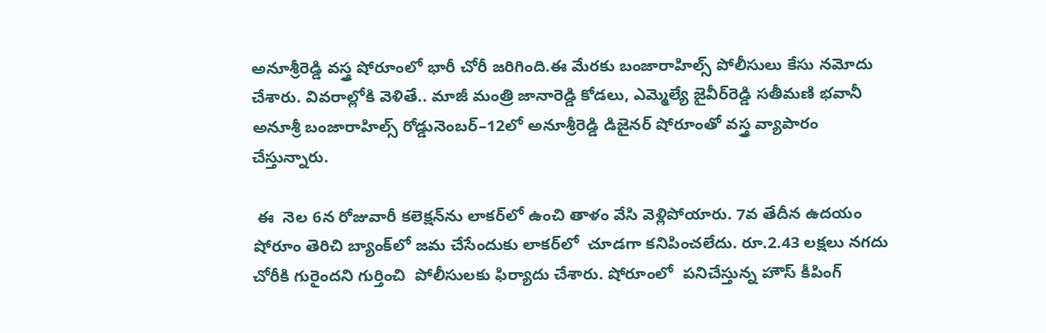అనూశ్రీరెడ్డి వస్త్ర షోరూంలో భారీ చోరీ జరిగింది.ఈ మేరకు బంజారాహిల్స్‌ పోలీసులు కేసు నమోదు చేశారు. వివరాల్లోకి వెళితే.. మాజీ మంత్రి జానారెడ్డి కోడలు, ఎమ్మెల్యే జైవీర్‌రెడ్డి సతీమణి భవానీ అనూశ్రీ బంజారాహిల్స్‌ రోడ్డునెంబర్‌–12లో అనూశ్రీరెడ్డి డిజైనర్‌ షోరూంతో వస్త్ర వ్యాపారం చేస్తున్నారు.

 ఈ  నెల 6న రోజువారీ కలెక్షన్‌ను లాకర్‌లో ఉంచి తాళం వేసి వెళ్లిపోయారు. 7వ తేదీన ఉదయం షోరూం తెరిచి బ్యాంక్‌లో జమ చేసేందుకు లాకర్‌లో  చూడగా కనిపించలేదు. రూ.2.43 లక్షలు నగదు చోరీకి గురైందని గుర్తించి  పోలీసులకు ఫిర్యాదు చేశారు. షోరూంలో  పనిచేస్తున్న హౌస్‌ కీపింగ్‌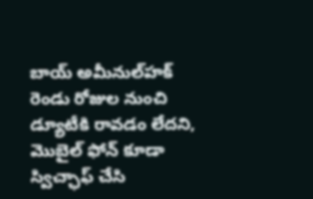బాయ్‌ అమీనుల్‌హక్‌ రెండు రోజుల నుంచి డ్యూటీకి రావడం లేదని, మొబైల్‌ ఫోన్‌ కూడా స్విచ్ఛాఫ్‌ చేసి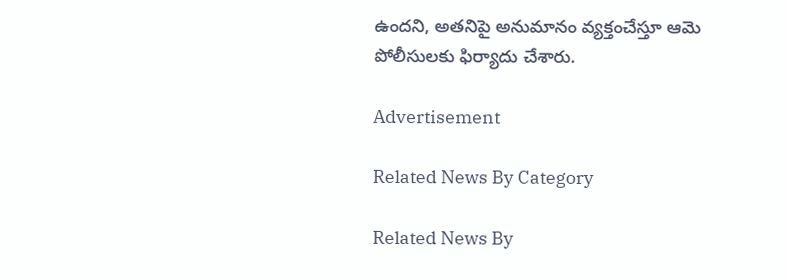ఉందని, అతనిపై అనుమానం వ్యక్తంచేస్తూ ఆమె పోలీసులకు ఫిర్యాదు చేశారు.

Advertisement

Related News By Category

Related News By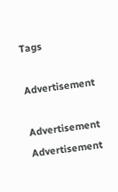Tags

Advertisement

Advertisement
Advertisement